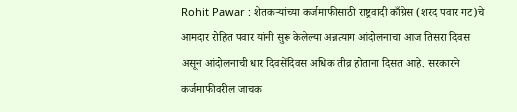Rohit Pawar : शेतकऱ्यांच्या कर्जमाफीसाठी राष्ट्रवादी काँग्रेस (शरद पवार गट)चे आमदार रोहित पवार यांनी सुरू केलेल्या अन्नत्याग आंदोलनाचा आज तिसरा दिवस असून आंदोलनाची धार दिवसेंदिवस अधिक तीव्र होताना दिसत आहे. सरकारने कर्जमाफीवरील जाचक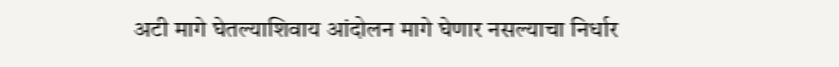अटी मागे घेतल्याशिवाय आंदोलन मागे घेणार नसल्याचा निर्धार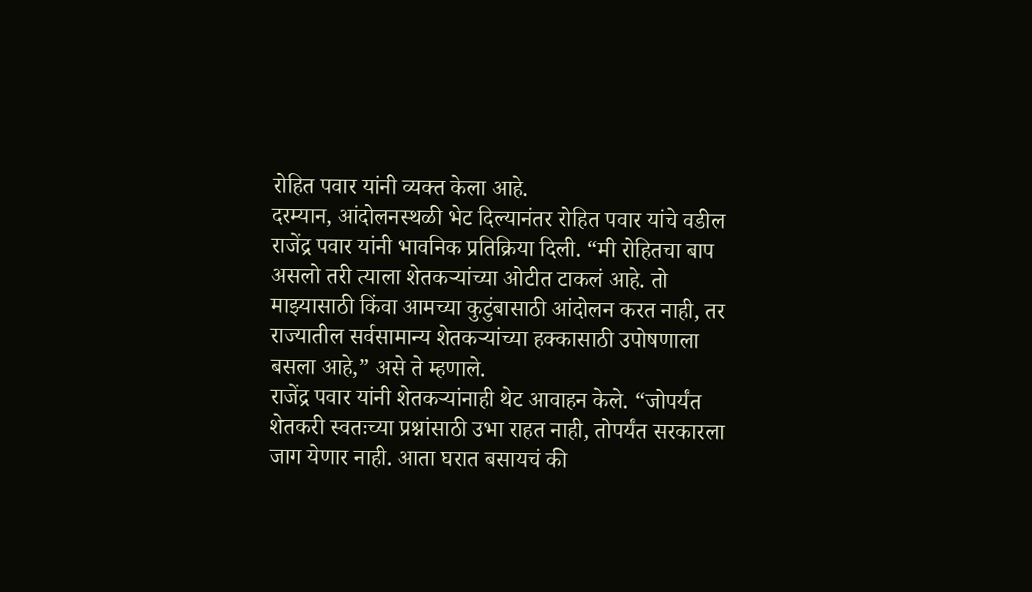रोहित पवार यांनी व्यक्त केला आहे.
दरम्यान, आंदोलनस्थळी भेट दिल्यानंतर रोहित पवार यांचे वडील राजेंद्र पवार यांनी भावनिक प्रतिक्रिया दिली. “मी रोहितचा बाप असलो तरी त्याला शेतकऱ्यांच्या ओटीत टाकलं आहे. तो माझ्यासाठी किंवा आमच्या कुटुंबासाठी आंदोलन करत नाही, तर राज्यातील सर्वसामान्य शेतकऱ्यांच्या हक्कासाठी उपोषणाला बसला आहे,” असे ते म्हणाले.
राजेंद्र पवार यांनी शेतकऱ्यांनाही थेट आवाहन केले. “जोपर्यंत शेतकरी स्वतःच्या प्रश्नांसाठी उभा राहत नाही, तोपर्यंत सरकारला जाग येणार नाही. आता घरात बसायचं की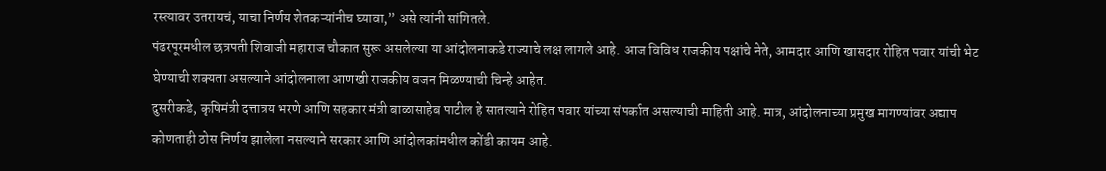रस्त्यावर उतरायचं, याचा निर्णय शेतकऱ्यांनीच घ्यावा,” असे त्यांनी सांगितले.
पंढरपूरमधील छत्रपती शिवाजी महाराज चौकात सुरू असलेल्या या आंदोलनाकडे राज्याचे लक्ष लागले आहे. आज विविध राजकीय पक्षांचे नेते, आमदार आणि खासदार रोहित पवार यांची भेट घेण्याची शक्यता असल्याने आंदोलनाला आणखी राजकीय वजन मिळण्याची चिन्हे आहेत.
दुसरीकडे, कृषिमंत्री दत्तात्रय भरणे आणि सहकार मंत्री बाळासाहेब पाटील हे सातत्याने रोहित पवार यांच्या संपर्कात असल्याची माहिती आहे. मात्र, आंदोलनाच्या प्रमुख मागण्यांवर अद्याप कोणताही ठोस निर्णय झालेला नसल्याने सरकार आणि आंदोलकांमधील कोंडी कायम आहे.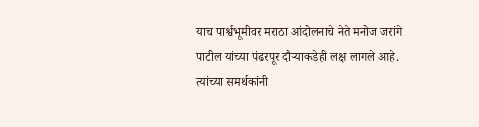याच पार्श्वभूमीवर मराठा आंदोलनाचे नेते मनोज जरांगे पाटील यांच्या पंढरपूर दौऱ्याकडेही लक्ष लागले आहे. त्यांच्या समर्थकांनी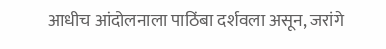आधीच आंदोलनाला पाठिंबा दर्शवला असून, जरांगे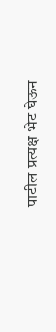पाटील प्रत्यक्ष भेट घेऊन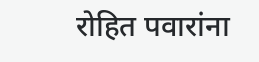रोहित पवारांना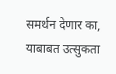समर्थन देणार का, याबाबत उत्सुकता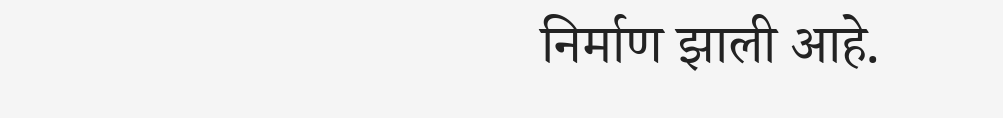निर्माण झाली आहे.